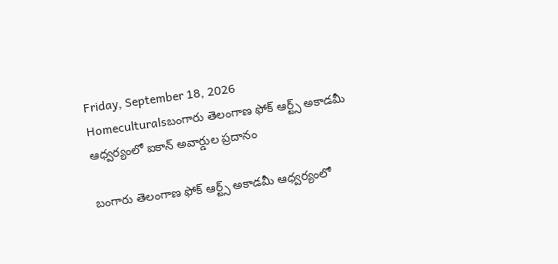Friday, September 18, 2026
Homeculturalsబంగారు తెలంగాణ ఫోక్ ఆర్ట్స్ అకాడమీ ఆధ్వర్యంలో ఐకాన్ అవార్డుల ప్ర‌దానం

బంగారు తెలంగాణ ఫోక్ ఆర్ట్స్ అకాడమీ ఆధ్వర్యంలో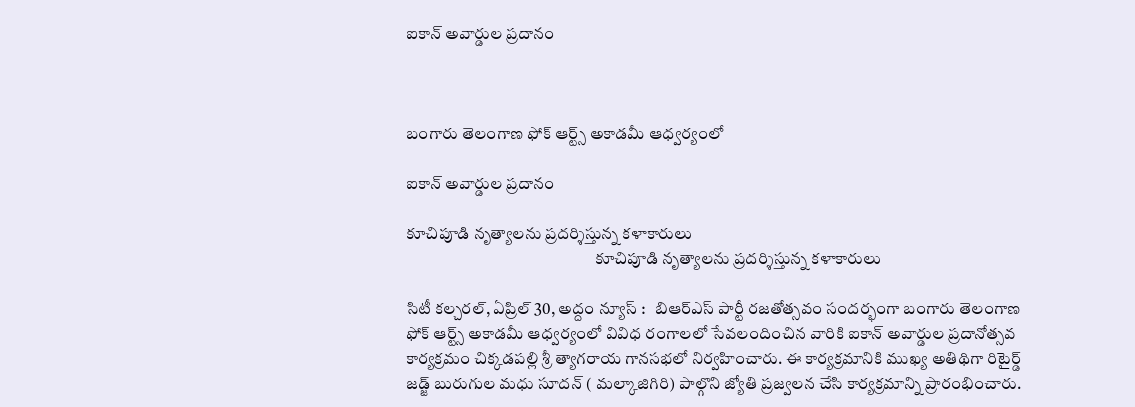ఐకాన్ అవార్డుల ప్ర‌దానం



బంగారు తెలంగాణ ఫోక్ ఆర్ట్స్ అకాడమీ ఆధ్వర్యంలో

ఐకాన్ అవార్డుల ప్ర‌దానం

కూచిపూడి నృత్యాల‌ను ప్ర‌ద‌ర్శిస్తున్న క‌ళాకారులు
                                                         కూచిపూడి నృత్యాల‌ను ప్ర‌ద‌ర్శిస్తున్న క‌ళాకారులు

సిటీ క‌ల్చ‌ర‌ల్‌, ఏప్రిల్ 30, అద్దం న్యూస్ :   బిఆర్ఎస్ పార్టీ రజతోత్సవం సందర్భంగా బంగారు తెలంగాణ ఫోక్ ఆర్ట్స్ అకాడమీ ఆధ్వర్యంలో వివిధ రంగాలలో సేవలందించిన వారికి ఐకాన్ అవార్డుల ప్ర‌దానోత్స‌వ‌ కార్యక్రమం చిక్కడపల్లి శ్రీ త్యాగరాయ గానసభలో నిర్వహించారు. ఈ కార్యక్రమానికి ముఖ్య అతిథిగా రిటైర్డ్ జడ్జ్ బురుగుల మధు సూదన్ ( మల్కాజిగిరి) పాల్గొని జ్యోతి ప్రజ్వలన చేసి కార్యక్రమాన్ని ప్రారంభించారు.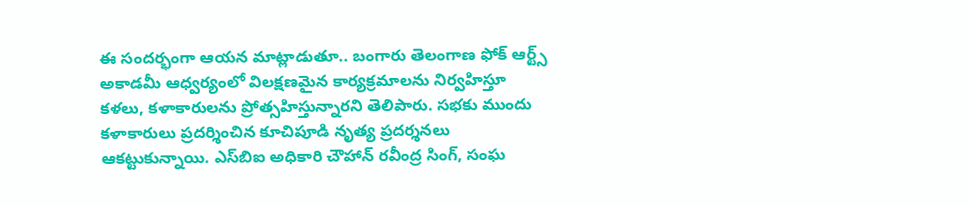ఈ సందర్భంగా ఆయన మాట్లాడుతూ.. బంగారు తెలంగాణ ఫోక్ ఆర్ట్స్ అకాడమీ ఆధ్వర్యంలో విలక్షణమైన కార్యక్రమాలను నిర్వహిస్తూ కళలు, కళాకారులను ప్రోత్సహిస్తున్నారని తెలిపారు. సభకు ముందు కళాకారులు ప్రదర్శించిన కూచిపూడి నృత్య ప్రదర్శనలు ఆకట్టుకున్నాయి. ఎస్‌బిఐ అధికారి చౌహాన్ రవీంద్ర సింగ్, సంఘ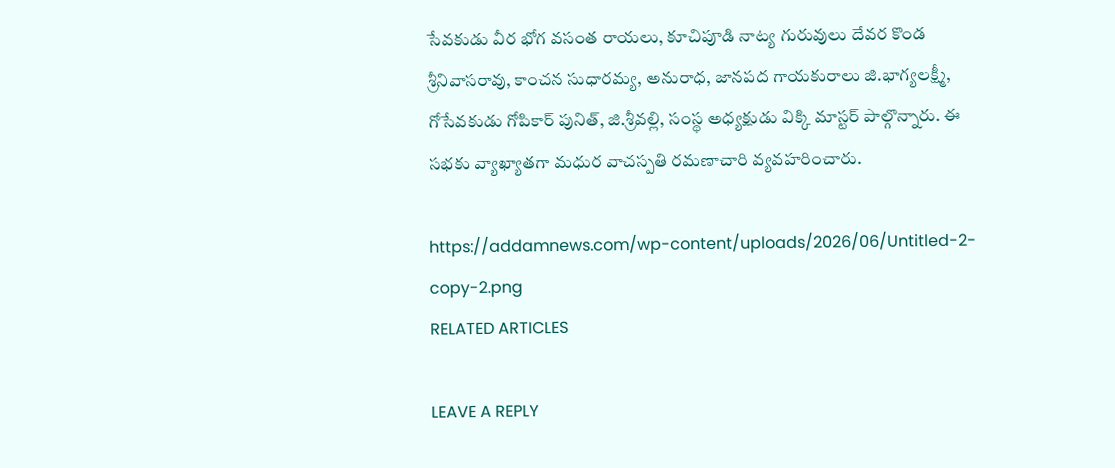సేవకుడు వీర భోగ వసంత రాయలు, కూచిపూడి నాట్య గురువులు దేవర కొండ శ్రీనివాసరావు, కాంచన సుధారమ్య, అనురాధ, జానపద గాయకురాలు జి.భాగ్యలక్ష్మీ, గోసేవకుడు గోపికార్ పునిత్, జి.శ్రీవల్లి, సంస్థ అధ్యక్షుడు విక్కి మాస్టర్ పాల్గొన్నారు. ఈ సభకు వ్యాఖ్యాతగా మధుర వాచస్పతి రమణాచారి వ్యవహరించారు.

https://addamnews.com/wp-content/uploads/2026/06/Untitled-2-copy-2.png
RELATED ARTICLES

LEAVE A REPLY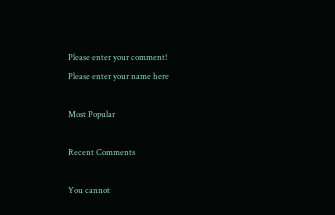Please enter your comment!
Please enter your name here

Most Popular

Recent Comments

You cannot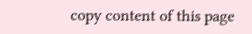copy content of this page